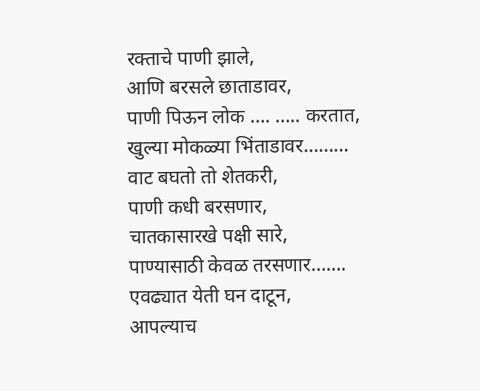रक्ताचे पाणी झाले,
आणि बरसले छाताडावर,
पाणी पिऊन लोक …. ….. करतात,
खुल्या मोकळ्या भिंताडावर………
वाट बघतो तो शेतकरी,
पाणी कधी बरसणार,
चातकासारखे पक्षी सारे,
पाण्यासाठी केवळ तरसणार…….
एवढ्यात येती घन दाटून,
आपल्याच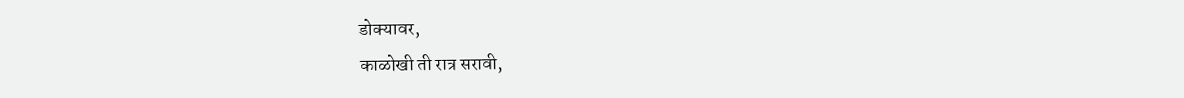डोक्यावर,
काळोखी ती रात्र सरावी,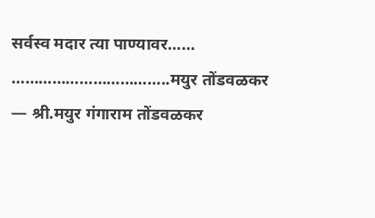सर्वस्व मदार त्या पाण्यावर……
……………………………..मयुर तोंडवळकर
— श्री.मयुर गंगाराम तोंडवळकर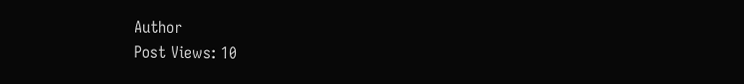Author
Post Views: 10